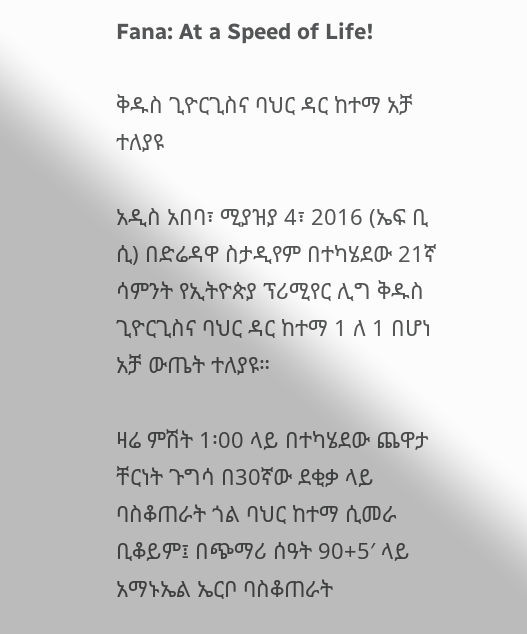Fana: At a Speed of Life!

ቅዱስ ጊዮርጊስና ባህር ዳር ከተማ አቻ ተለያዩ

አዲስ አበባ፣ ሚያዝያ 4፣ 2016 (ኤፍ ቢ ሲ) በድሬዳዋ ስታዲየም በተካሄደው 21ኛ ሳምንት የኢትዮጵያ ፕሪሚየር ሊግ ቅዱስ ጊዮርጊስና ባህር ዳር ከተማ 1 ለ 1 በሆነ አቻ ውጤት ተለያዩ።

ዛሬ ምሽት 1፡00 ላይ በተካሄደው ጨዋታ ቸርነት ጉግሳ በ30ኛው ደቂቃ ላይ ባስቆጠራት ጎል ባህር ከተማ ሲመራ ቢቆይም፤ በጭማሪ ሰዓት 90+5′ ላይ አማኑኤል ኤርቦ ባስቆጠራት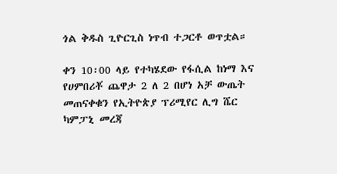ጎል ቅዱስ ጊዮርጊስ ነጥብ ተጋርቶ ወጥቷል።

ቀን 10፡00 ላይ የተካሄደው የፋሲል ከነማ እና የሀምበሪቾ ጨዋታ 2 ለ 2 በሆነ አቻ ውጤት መጠናቀቁን የኢትዮጵያ ፕሪሚየር ሊግ ሼር ካምፓኒ መረጃ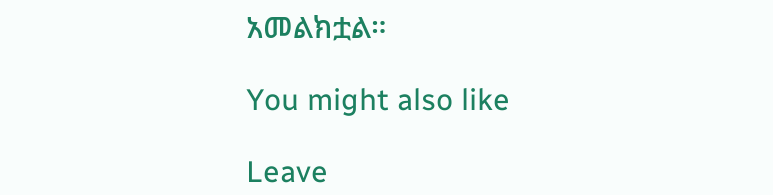አመልክቷል።

You might also like

Leave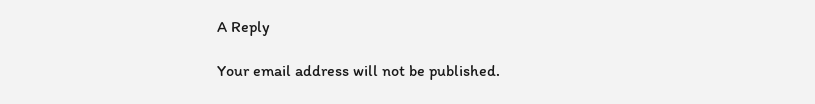A Reply

Your email address will not be published.